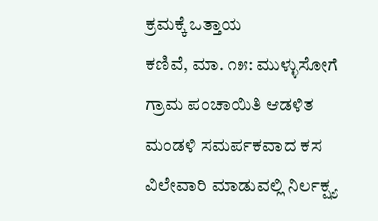ಕ್ರಮಕ್ಕೆ ಒತ್ತಾಯ
ಕಣಿವೆ, ಮಾ. ೧೫: ಮುಳ್ಳುಸೋಗೆ ಗ್ರಾಮ ಪಂಚಾಯಿತಿ ಆಡಳಿತ ಮಂಡಳಿ ಸಮರ್ಪಕವಾದ ಕಸ ವಿಲೇವಾರಿ ಮಾಡುವಲ್ಲಿ ನಿರ್ಲಕ್ಷ್ಯ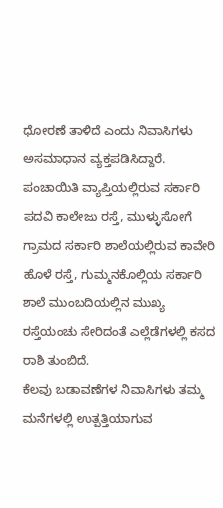ಧೋರಣೆ ತಾಳಿದೆ ಎಂದು ನಿವಾಸಿಗಳು ಅಸಮಾಧಾನ ವ್ಯಕ್ತಪಡಿಸಿದ್ದಾರೆ.
ಪಂಚಾಯಿತಿ ವ್ಯಾಪ್ತಿಯಲ್ಲಿರುವ ಸರ್ಕಾರಿ ಪದವಿ ಕಾಲೇಜು ರಸ್ತೆ, ಮುಳ್ಳುಸೋಗೆ ಗ್ರಾಮದ ಸರ್ಕಾರಿ ಶಾಲೆಯಲ್ಲಿರುವ ಕಾವೇರಿ ಹೊಳೆ ರಸ್ತೆ, ಗುಮ್ಮನಕೊಲ್ಲಿಯ ಸರ್ಕಾರಿ ಶಾಲೆ ಮುಂಬದಿಯಲ್ಲಿನ ಮುಖ್ಯ ರಸ್ತೆಯಂಚು ಸೇರಿದಂತೆ ಎಲ್ಲೆಡೆಗಳಲ್ಲಿ ಕಸದ ರಾಶಿ ತುಂಬಿದೆ.
ಕೆಲವು ಬಡಾವಣೆಗಳ ನಿವಾಸಿಗಳು ತಮ್ಮ ಮನೆಗಳಲ್ಲಿ ಉತ್ಪತ್ತಿಯಾಗುವ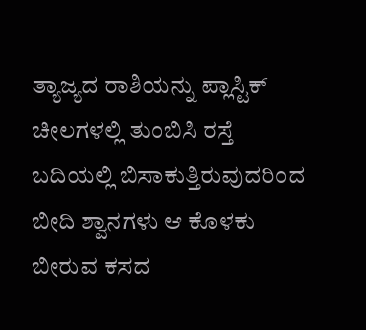ತ್ಯಾಜ್ಯದ ರಾಶಿಯನ್ನು ಪ್ಲಾಸ್ಟಿಕ್ ಚೀಲಗಳಲ್ಲಿ ತುಂಬಿಸಿ ರಸ್ತೆ ಬದಿಯಲ್ಲಿ ಬಿಸಾಕುತ್ತಿರುವುದರಿಂದ ಬೀದಿ ಶ್ವಾನಗಳು ಆ ಕೊಳಕು ಬೀರುವ ಕಸದ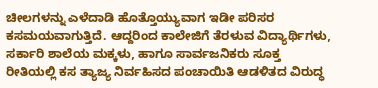ಚೀಲಗಳನ್ನು ಎಳೆದಾಡಿ ಹೊತ್ತೊಯ್ಯುವಾಗ ಇಡೀ ಪರಿಸರ ಕಸಮಯವಾಗುತ್ತಿದೆ. ಆದ್ದರಿಂದ ಕಾಲೇಜಿಗೆ ತೆರಳುವ ವಿದ್ಯಾರ್ಥಿಗಳು, ಸರ್ಕಾರಿ ಶಾಲೆಯ ಮಕ್ಕಳು, ಹಾಗೂ ಸಾರ್ವಜನಿಕರು ಸೂಕ್ತ ರೀತಿಯಲ್ಲಿ ಕಸ ತ್ಯಾಜ್ಯ ನಿರ್ವಹಿಸದ ಪಂಚಾಯಿತಿ ಆಡಳಿತದ ವಿರುದ್ಧ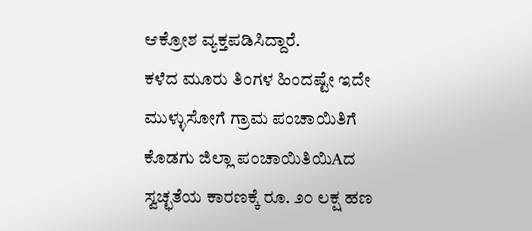ಆಕ್ರೋಶ ವ್ಯಕ್ತಪಡಿಸಿದ್ದಾರೆ.
ಕಳೆದ ಮೂರು ತಿಂಗಳ ಹಿಂದಷ್ಟೇ ಇದೇ ಮುಳ್ಳುಸೋಗೆ ಗ್ರಾಮ ಪಂಚಾಯಿತಿಗೆ ಕೊಡಗು ಜಿಲ್ಲಾ ಪಂಚಾಯಿತಿಯಿAದ ಸ್ವಚ್ಛತೆಯ ಕಾರಣಕ್ಕೆ ರೂ. ೨೦ ಲಕ್ಷ ಹಣ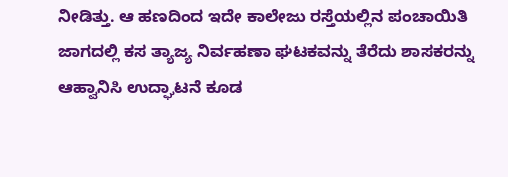ನೀಡಿತ್ತು. ಆ ಹಣದಿಂದ ಇದೇ ಕಾಲೇಜು ರಸ್ತೆಯಲ್ಲಿನ ಪಂಚಾಯಿತಿ ಜಾಗದಲ್ಲಿ ಕಸ ತ್ಯಾಜ್ಯ ನಿರ್ವಹಣಾ ಘಟಕವನ್ನು ತೆರೆದು ಶಾಸಕರನ್ನು ಆಹ್ವಾನಿಸಿ ಉದ್ಘಾಟನೆ ಕೂಡ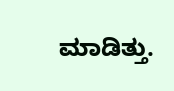ಮಾಡಿತ್ತು.